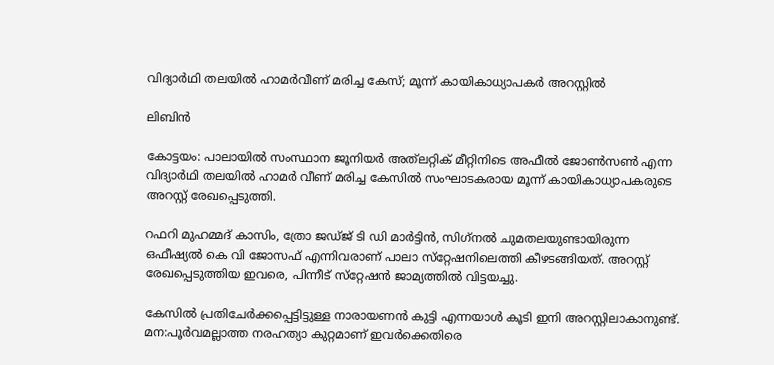വിദ്യാര്‍ഥി തലയില്‍ ഹാമര്‍വീണ് മരിച്ച കേസ്; മൂന്ന് കായികാധ്യാപകര്‍ അറസ്റ്റില്‍

ലിബിന്‍

കോട്ടയം: പാലായില്‍ സംസ്ഥാന ജൂനിയര്‍ അത്‌ലറ്റിക് മീറ്റിനിടെ അഫീല്‍ ജോണ്‍സണ്‍ എന്ന വിദ്യാര്‍ഥി തലയില്‍ ഹാമര്‍ വീണ് മരിച്ച കേസില്‍ സംഘാടകരായ മൂന്ന് കായികാധ്യാപകരുടെ അറസ്റ്റ് രേഖപ്പെടുത്തി.

റഫറി മുഹമ്മദ് കാസിം, ത്രോ ജഡ്ജ് ടി ഡി മാര്‍ട്ടിന്‍, സിഗ്‌നല്‍ ചുമതലയുണ്ടായിരുന്ന ഒഫീഷ്യല്‍ കെ വി ജോസഫ് എന്നിവരാണ് പാലാ സ്‌റ്റേഷനിലെത്തി കീഴടങ്ങിയത്. അറസ്റ്റ് രേഖപ്പെടുത്തിയ ഇവരെ, പിന്നീട് സ്‌റ്റേഷന്‍ ജാമ്യത്തില്‍ വിട്ടയച്ചു.

കേസില്‍ പ്രതിചേര്‍ക്കപ്പെട്ടിട്ടുള്ള നാരായണന്‍ കുട്ടി എന്നയാള്‍ കൂടി ഇനി അറസ്റ്റിലാകാനുണ്ട്. മന:പൂര്‍വമല്ലാത്ത നരഹത്യാ കുറ്റമാണ് ഇവര്‍ക്കെതിരെ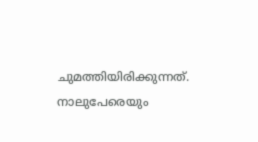ചുമത്തിയിരിക്കുന്നത്. നാലുപേരെയും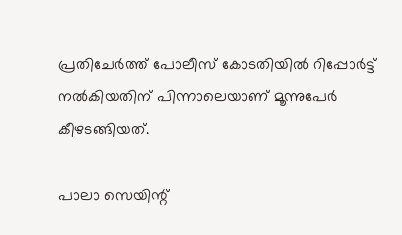പ്രതിചേര്‍ത്ത് പോലീസ് കോടതിയില്‍ റിപ്പോര്‍ട്ട് നല്‍കിയതിന് പിന്നാലെയാണ് മൂന്നുപേര്‍ കീഴടങ്ങിയത്.

പാലാ സെയിന്റ്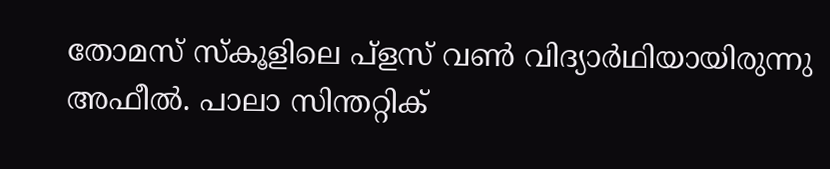തോമസ് സ്‌കൂളിലെ പ്‌ളസ് വണ്‍ വിദ്യാര്‍ഥിയായിരുന്നു അഫീല്‍. പാലാ സിന്തറ്റിക്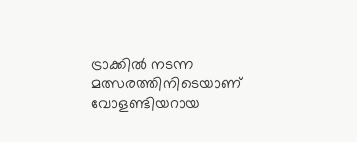ട്രാക്കില്‍ നടന്ന മത്സരത്തിനിടെയാണ് വോളണ്ടിയറായ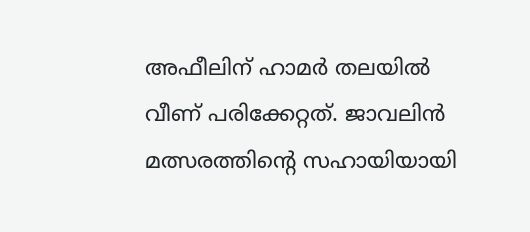അഫീലിന് ഹാമര്‍ തലയില്‍ വീണ് പരിക്കേറ്റത്. ജാവലിന്‍ മത്സരത്തിന്റെ സഹായിയായി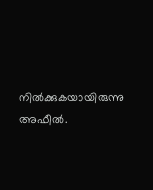നില്‍ക്കുകയായിരുന്നു അഫീല്‍.